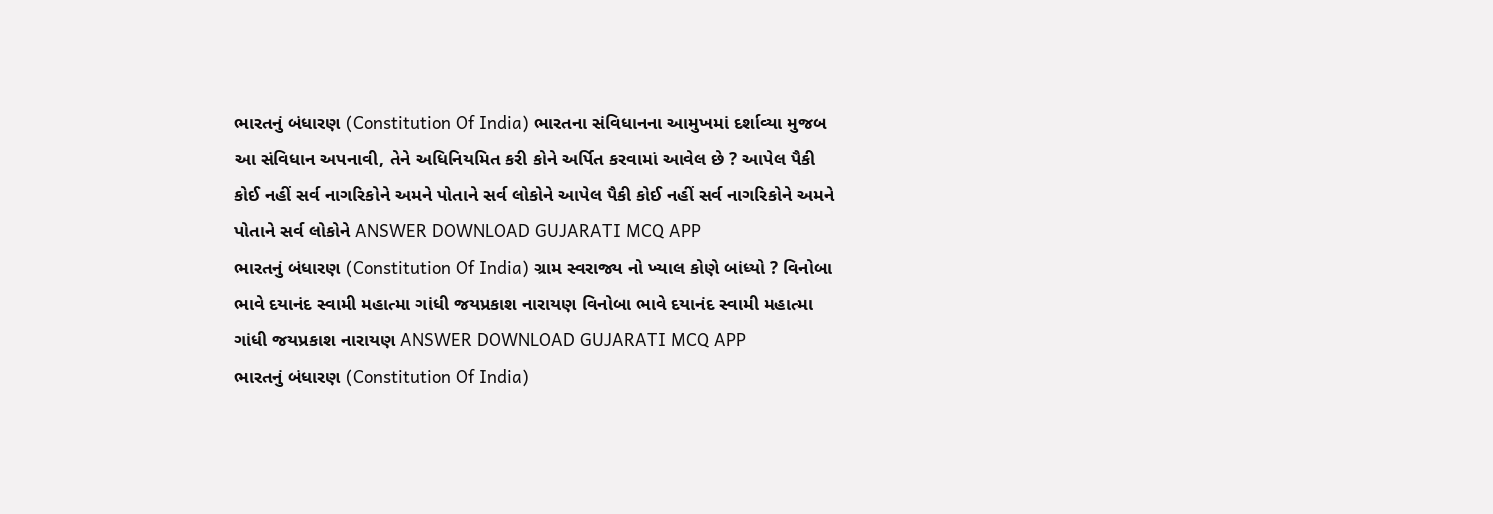ભારતનું બંધારણ (Constitution Of India) ભારતના સંવિધાનના આમુખમાં દર્શાવ્યા મુજબ આ સંવિધાન અપનાવી, તેને અધિનિયમિત કરી કોને અર્પિત કરવામાં આવેલ છે ? આપેલ પૈકી કોઈ નહીં સર્વ નાગરિકોને અમને પોતાને સર્વ લોકોને આપેલ પૈકી કોઈ નહીં સર્વ નાગરિકોને અમને પોતાને સર્વ લોકોને ANSWER DOWNLOAD GUJARATI MCQ APP
ભારતનું બંધારણ (Constitution Of India) ગ્રામ સ્વરાજ્ય નો ખ્યાલ કોણે બાંધ્યો ? વિનોબા ભાવે દયાનંદ સ્વામી મહાત્મા ગાંધી જયપ્રકાશ નારાયણ વિનોબા ભાવે દયાનંદ સ્વામી મહાત્મા ગાંધી જયપ્રકાશ નારાયણ ANSWER DOWNLOAD GUJARATI MCQ APP
ભારતનું બંધારણ (Constitution Of India)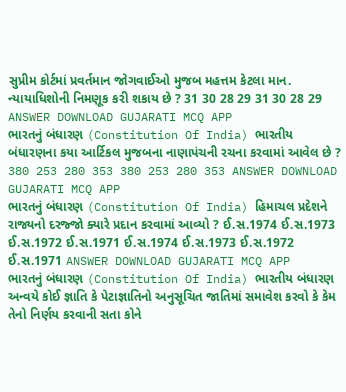સુપ્રીમ કોર્ટમાં પ્રવર્તમાન જોગવાઈઓ મુજબ મહત્તમ કેટલા માન. ન્યાયાધિશોની નિમણૂક કરી શકાય છે ? 31 30 28 29 31 30 28 29 ANSWER DOWNLOAD GUJARATI MCQ APP
ભારતનું બંધારણ (Constitution Of India) ભારતીય બંધારણના કયા આર્ટિકલ મુજબના નાણાપંચની રચના કરવામાં આવેલ છે ? 380 253 280 353 380 253 280 353 ANSWER DOWNLOAD GUJARATI MCQ APP
ભારતનું બંધારણ (Constitution Of India) હિમાચલ પ્રદેશને રાજ્યનો દરજ્જો ક્યારે પ્રદાન કરવામાં આવ્યો ? ઈ.સ.1974 ઈ.સ.1973 ઈ.સ.1972 ઈ.સ.1971 ઈ.સ.1974 ઈ.સ.1973 ઈ.સ.1972 ઈ.સ.1971 ANSWER DOWNLOAD GUJARATI MCQ APP
ભારતનું બંધારણ (Constitution Of India) ભારતીય બંધારણ અન્વયે કોઈ જ્ઞાતિ કે પેટાજ્ઞાતિનો અનુસૂચિત જાતિમાં સમાવેશ કરવો કે કેમ તેનો નિર્ણય કરવાની સતા કોને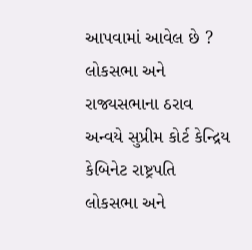આપવામાં આવેલ છે ? લોકસભા અને રાજ્યસભાના ઠરાવ અન્વયે સુપ્રીમ કોર્ટ કેન્દ્રિય કેબિનેટ રાષ્ટ્રપતિ લોકસભા અને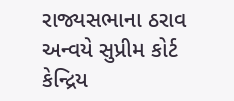રાજ્યસભાના ઠરાવ અન્વયે સુપ્રીમ કોર્ટ કેન્દ્રિય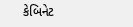કેબિનેટ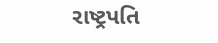રાષ્ટ્રપતિ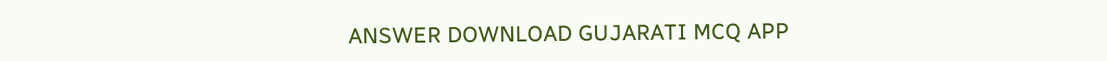ANSWER DOWNLOAD GUJARATI MCQ APP